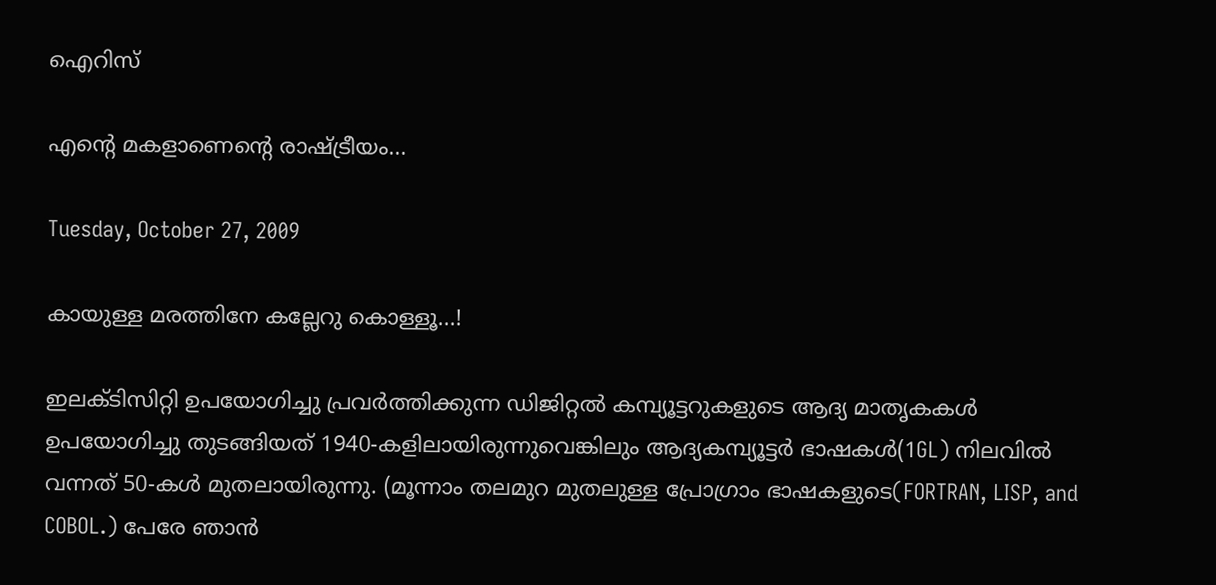ഐറിസ്

എന്റെ മകളാണെന്റെ രാഷ്ട്രീയം...

Tuesday, October 27, 2009

കായുള്ള മരത്തിനേ കല്ലേറു കൊള്ളൂ...!

ഇലക്ടിസിറ്റി ഉപയോഗിച്ചു പ്രവർത്തിക്കുന്ന ഡിജിറ്റൽ കമ്പ്യൂട്ടറുകളുടെ ആദ്യ മാതൃകകൾ ഉപയോഗിച്ചു തുടങ്ങിയത് 1940-കളിലായിരുന്നുവെങ്കിലും ആദ്യകമ്പ്യൂട്ടർ ഭാഷകൾ(1GL) നിലവിൽ വന്നത് 50-കൾ മുതലായിരുന്നു. (മൂന്നാം തലമുറ മുതലുള്ള പ്രോഗ്രാം ഭാഷകളുടെ(FORTRAN, LISP, and COBOL.) പേരേ ഞാൻ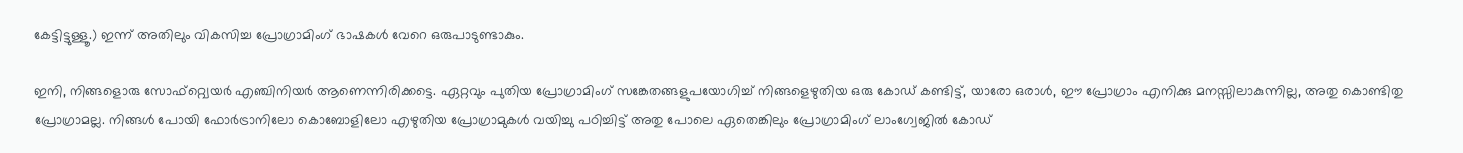കേട്ടിട്ടുള്ളൂ.) ഇന്ന് അതിലും വികസിച്ച പ്രോഗ്രാമിംഗ് ഭാഷകൾ വേറെ ഒരുപാടുണ്ടാകും.

ഇനി, നിങ്ങളൊരു സോഫ്റ്റ്വെയർ എഞ്ചിനിയർ ആണെന്നിരിക്കട്ടെ. ഏറ്റവും പുതിയ പ്രോഗ്രാമിംഗ് സങ്കേതങ്ങളുപയോഗിച്ച് നിങ്ങളെഴുതിയ ഒരു കോഡ് കണ്ടിട്ട്, യാരോ ഒരാൾ, ഈ പ്രോഗ്രാം എനിക്കു മനസ്സിലാകുന്നില്ല, അതു കൊണ്ടിതു പ്രോഗ്രാമല്ല. നിങ്ങൾ പോയി ഫോർട്രാനിലോ കൊബോളിലോ എഴുതിയ പ്രോഗ്രാമുകൾ വയിച്ചു പഠിച്ചിട്ട് അതു പോലെ ഏതെങ്കിലും പ്രോഗ്രാമിംഗ് ലാംഗ്വേജിൽ കോഡ്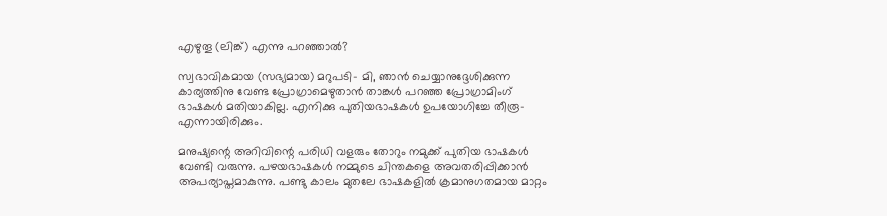എഴുതൂ (ലിങ്ക്) എന്നു പറഞ്ഞാൽ?

സ്വഭാവികമായ (സഭ്യമായ) മറുപടി- മി, ഞാൻ ചെയ്യാനുദ്ദേശിക്കുന്ന കാര്യത്തിനു വേണ്ട പ്രോഗ്രാമെഴുതാൻ താങ്കൾ പറഞ്ഞ പ്രോഗ്രാമിംഗ് ഭാഷകൾ മതിയാകില്ല. എനിക്കു പുതിയഭാഷകൾ ഉപയോഗിച്ചേ തീരൂ-എന്നായിരിക്കും.

മനുഷ്യന്റെ അറിവിന്റെ പരിധി വളരും തോറും നമുക്ക് പുതിയ ഭാഷകൾ വേണ്ടി വരുന്നു. പഴയഭാഷകൾ നമ്മുടെ ചിന്തകളെ അവതരിപ്പിക്കാൻ അപര്യാപ്തമാകുന്നു. പണ്ടു കാലം മുതലേ ഭാഷകളിൽ ക്രമാനുഗതമായ മാറ്റം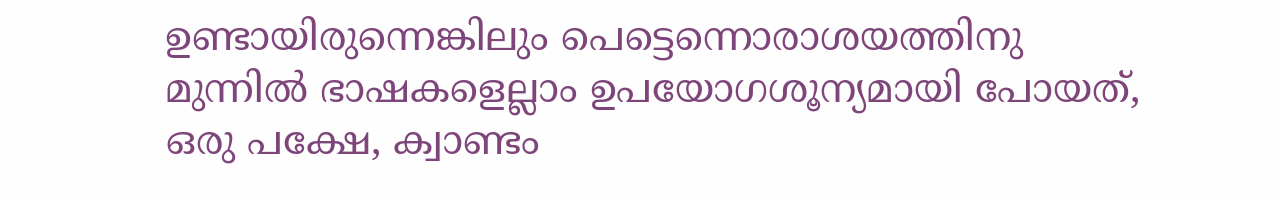ഉണ്ടായിരുന്നെങ്കിലും പെട്ടെന്നൊരാശയത്തിനു മുന്നിൽ ഭാഷകളെല്ലാം ഉപയോഗശൂന്യമായി പോയത്, ഒരു പക്ഷേ, ക്വാണ്ടം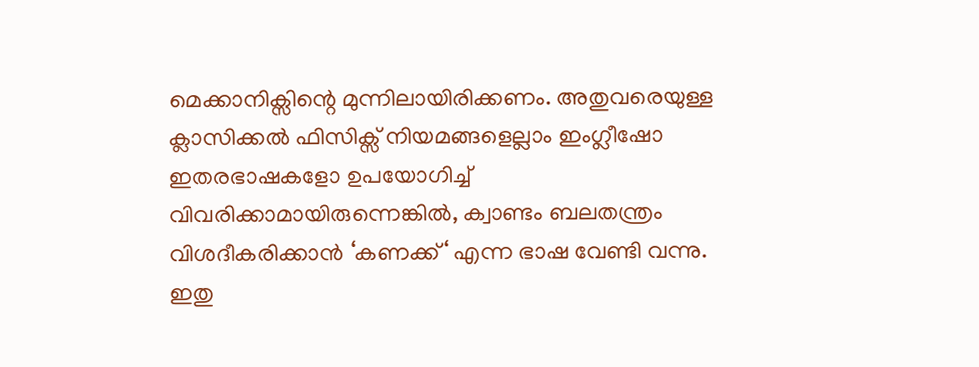മെക്കാനിക്സിന്റെ മുന്നിലായിരിക്കണം. അതുവരെയുള്ള ക്ലാസിക്കൽ ഫിസിക്സ് നിയമങ്ങളെല്ലാം ഇംഗ്ലീഷോ ഇതരഭാഷകളോ ഉപയോഗിച്ച് വിവരിക്കാമായിരുന്നെങ്കിൽ, ക്വാണ്ടം ബലതന്ത്രം വിശദീകരിക്കാൻ ‘കണക്ക്‘ എന്ന ഭാഷ വേണ്ടി വന്നു. ഇതു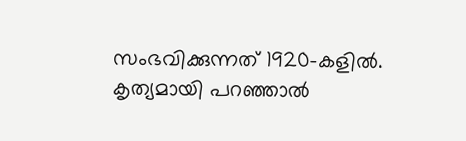സംഭവിക്കുന്നത് 1920-കളിൽ. കൃത്യമായി പറഞ്ഞാൽ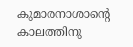കുമാരനാശാന്റെ കാലത്തിനു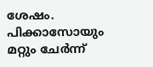ശേഷം. പിക്കാസോയും മറ്റും ചേർന്ന്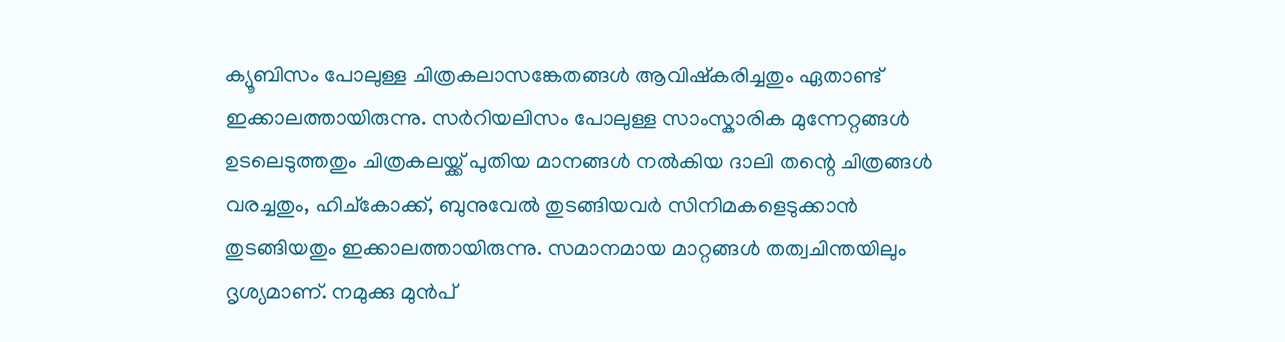ക്യൂബിസം പോലുള്ള ചിത്രകലാസങ്കേതങ്ങൾ ആവിഷ്കരിച്ചതും ഏതാണ്ട് ഇക്കാലത്തായിരുന്നു. സർറിയലിസം പോലുള്ള സാംസ്കാരിക മുന്നേറ്റങ്ങൾ ഉടലെടുത്തതും ചിത്രകലയ്ക്ക് പുതിയ മാനങ്ങൾ നൽകിയ ദാലി തന്റെ ചിത്രങ്ങൾ വരച്ചതും, ഹിച്കോക്ക്, ബുനുവേൽ തുടങ്ങിയവർ സിനിമകളെടുക്കാൻ തുടങ്ങിയതും ഇക്കാലത്തായിരുന്നു. സമാനമായ മാറ്റങ്ങൾ തത്വചിന്തയിലും ദൃശ്യമാണ്. നമുക്കു മുൻപ്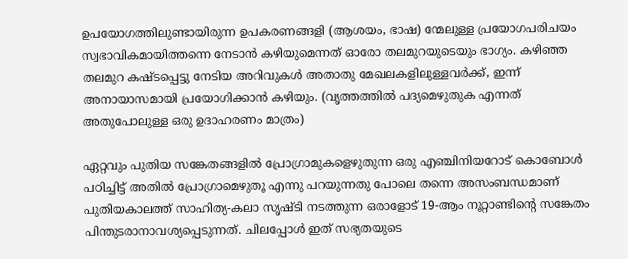ഉപയോഗത്തിലുണ്ടായിരുന്ന ഉപകരണങ്ങളി (ആശയം, ഭാഷ) ന്മേലുള്ള പ്രയോഗപരിചയം സ്വഭാവികമായിത്തന്നെ നേടാൻ കഴിയുമെന്നത് ഓരോ തലമുറയുടെയും ഭാഗ്യം. കഴിഞ്ഞ തലമുറ കഷ്ടപ്പെട്ടു നേടിയ അറിവുകൾ അതാതു മേഖലകളിലുള്ളവർക്ക്, ഇന്ന് അനായാസമായി പ്രയോഗിക്കാൻ കഴിയും. (വൃത്തത്തിൽ പദ്യമെഴുതുക എന്നത് അതുപോലുള്ള ഒരു ഉദാഹരണം മാത്രം)

ഏറ്റവും പുതിയ സങ്കേതങ്ങളിൽ പ്രോഗ്രാമുകളെഴുതുന്ന ഒരു എഞ്ചിനിയറോട് കൊബോൾ പഠിച്ചിട്ട് അതിൽ പ്രോഗ്രാമെഴുതൂ എന്നു പറയുന്നതു പോലെ തന്നെ അസംബന്ധമാണ് പുതിയകാലത്ത് സാഹിത്യ-കലാ സൃഷ്ടി നടത്തുന്ന ഒരാളോട് 19-ആം നൂറ്റാണ്ടിന്റെ സങ്കേതം പിന്തുടരാനാവശ്യപ്പെടുന്നത്. ചിലപ്പോൾ ഇത് സഭ്യതയുടെ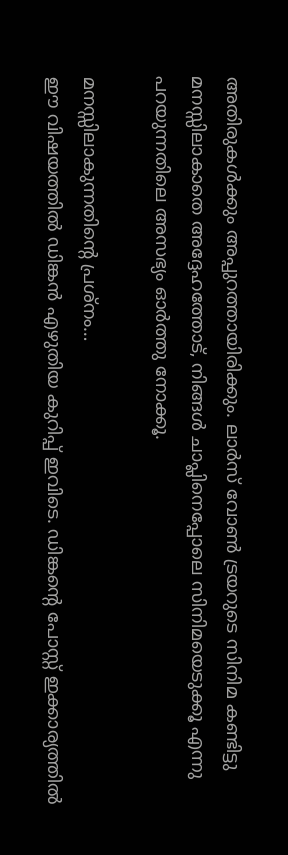അതിരുകൾക്കും അപ്പുറത്തായിരിക്കും. ലാർസ് വോൺ ട്രയറുടെ സിനിമ കണ്ടിട്ടു മനസ്സിലാകാതെ അദ്ദേഹത്തോട്, നിങ്ങൾ ചാപ്ലിനെപ്പോലെ സിനിമയെടുക്കൂ എന്നു പറയുന്നതിലെ അസഭ്യം ഓർത്തു നോക്കൂ.

മനസ്സിലാകുന്നതിന്റെ പ്രശ്നം…
ഈ വിഷയത്തിൽ ഡിങ്കൻ എഴുതിയ കുറിപ്പ് ഇവിടെ. ഡിങ്കന്റെ പോസ്റ്റ് ഇക്കാര്യത്തിൽ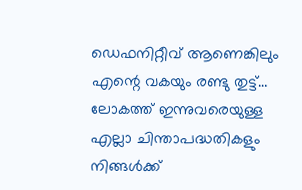ഡെഫനിറ്റീവ് ആണെങ്കിലും എന്റെ വകയും രണ്ടു തുട്ട്…
ലോകത്ത് ഇന്നുവരെയുള്ള എല്ലാ ചിന്താപദ്ധതികളും നിങ്ങൾക്ക്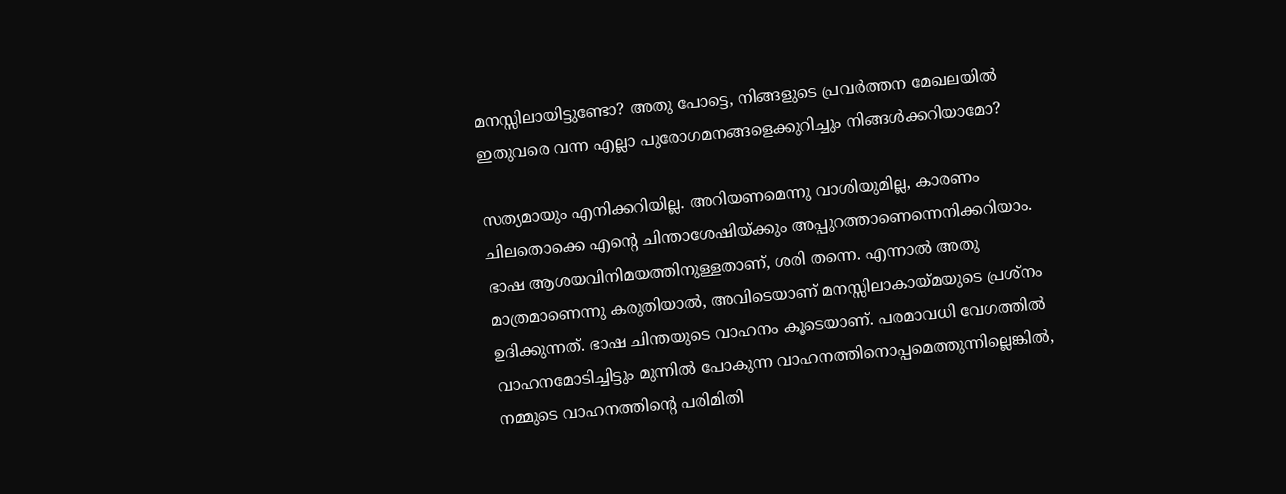മനസ്സിലായിട്ടുണ്ടോ? അതു പോട്ടെ, നിങ്ങളുടെ പ്രവർത്തന മേഖലയിൽ ഇതുവരെ വന്ന എല്ലാ പുരോഗമനങ്ങളെക്കുറിച്ചും നിങ്ങൾക്കറിയാമോ?

സത്യമായും എനിക്കറിയില്ല. അറിയണമെന്നു വാശിയുമില്ല, കാരണം ചിലതൊക്കെ എന്റെ ചിന്താശേഷിയ്ക്കും അപ്പുറത്താണെന്നെനിക്കറിയാം. ഭാഷ ആശയവിനിമയത്തിനുള്ളതാണ്, ശരി തന്നെ. എന്നാൽ അതു മാത്രമാണെന്നു കരുതിയാൽ, അവിടെയാണ് മനസ്സിലാകായ്മയുടെ പ്രശ്നം ഉദിക്കുന്നത്. ഭാഷ ചിന്തയുടെ വാഹനം കൂടെയാണ്. പരമാവധി വേഗത്തിൽ വാഹനമോടിച്ചിട്ടും മുന്നിൽ പോകുന്ന വാഹനത്തിനൊപ്പമെത്തുന്നില്ലെങ്കിൽ, നമ്മുടെ വാഹനത്തിന്റെ പരിമിതി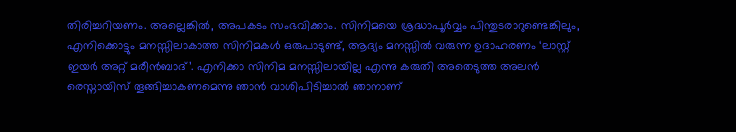തിരിച്ചറിയണം. അല്ലെങ്കിൽ, അപകടം സംഭവിക്കാം. സിനിമയെ ശ്രദ്ധാപൂർവ്വം പിന്തുടരാറുണ്ടെങ്കിലും, എനിക്കൊട്ടും മനസ്സിലാകാത്ത സിനിമകൾ ഒരുപാടുണ്ട്, ആദ്യം മനസ്സിൽ വരുന്ന ഉദാഹരണം ‘ലാസ്റ്റ് ഇയർ അറ്റ് മരീൻബാദ്’. എനിക്കാ സിനിമ മനസ്സിലായില്ല എന്നു കരുതി അതെടുത്ത അലൻ രെസ്നായിസ് തൂങ്ങിച്ചാകണമെന്നു ഞാൻ വാശിപിടിച്ചാൽ ഞാനാണ്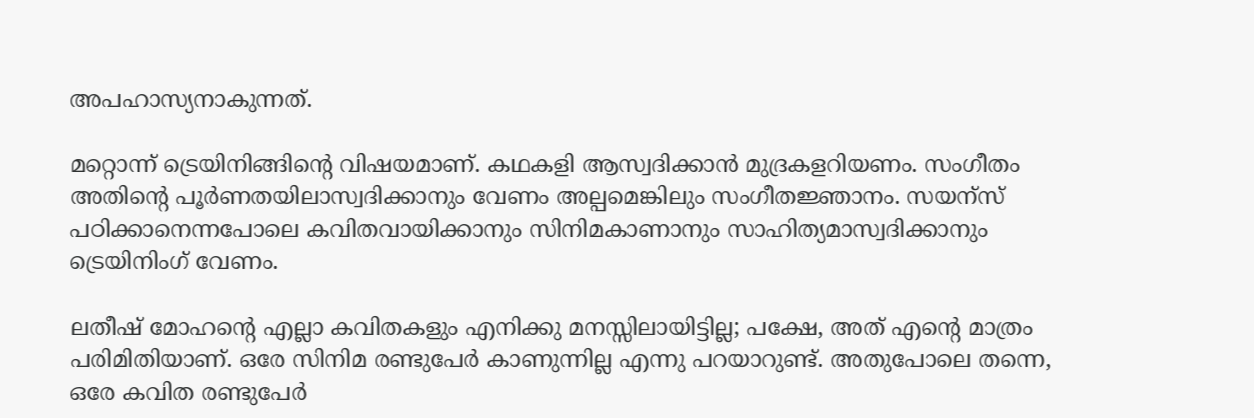അപഹാസ്യനാകുന്നത്.

മറ്റൊന്ന് ട്രെയിനിങ്ങിന്റെ വിഷയമാണ്. കഥകളി ആസ്വദിക്കാൻ മുദ്രകളറിയണം. സംഗീതം അതിന്റെ പൂർണതയിലാസ്വദിക്കാനും വേണം അല്പമെങ്കിലും സംഗീതജ്ഞാനം. സയന്സ് പഠിക്കാനെന്നപോലെ കവിതവായിക്കാനും സിനിമകാണാനും സാഹിത്യമാസ്വദിക്കാനും ട്രെയിനിംഗ് വേണം.

ലതീഷ് മോഹന്റെ എല്ലാ കവിതകളും എനിക്കു മനസ്സിലായിട്ടില്ല; പക്ഷേ, അത് എന്റെ മാത്രം പരിമിതിയാണ്. ഒരേ സിനിമ രണ്ടുപേർ കാണുന്നില്ല എന്നു പറയാറുണ്ട്. അതുപോലെ തന്നെ, ഒരേ കവിത രണ്ടുപേർ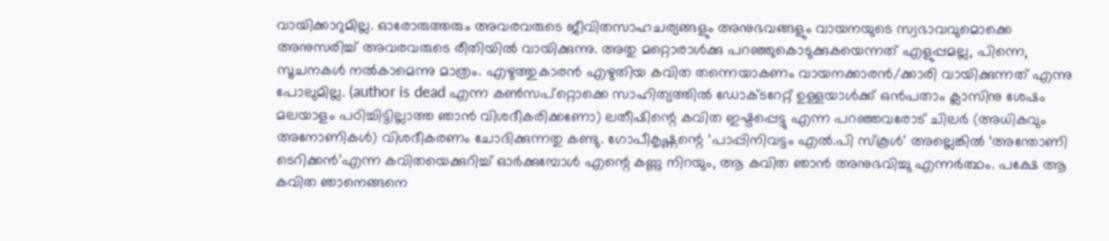വായിക്കാറുമില്ല. ഓരോരുത്തരും അവരവരുടെ ജീവിതസാഹചര്യങ്ങളും അനുഭവങ്ങളും വായനയുടെ സ്വഭാവവുമൊക്കെ അനുസരിച്ച് അവരവരുടെ രീതിയിൽ വായിക്കുന്നു. അതു മറ്റൊരാൾക്കു പറഞ്ഞുകൊടുക്കുകയെന്നത് എളുപ്പമല്ല, പിന്നെ, സൂചനകൾ നൽകാമെന്നു മാത്രം. എഴുത്തുകാരൻ എഴുതിയ കവിത തന്നെയാകണം വായനക്കാരൻ/ക്കാരി വായിക്കുന്നത് എന്നു പോലുമില്ല. (author is dead എന്ന കൺസപ്റ്റൊക്കെ സാഹിത്യത്തിൽ ഡോക്ടറേറ്റ് ഉള്ളയാൾക്ക് ഒൻപതാം ക്ലാസിനു ശേഷം മലയാളം പഠിച്ചിട്ടില്ലാത്ത ഞാൻ വിശദീകരിക്കണോ) ലതീഷിന്റെ കവിത ഇഷ്ടപ്പെട്ടു എന്ന പറഞ്ഞവരോട് ചിലർ (അധികവും അനോണികൾ) വിശദീകരണം ചോദിക്കുന്നതു കണ്ടു. ഗോപീകൃഷ്ണന്റെ ‘പാപ്പിനിവട്ടം എൽ.പി സ്കൂൾ’ അല്ലെങ്കിൽ ‘അന്തോണി ടെറിക്കൻ’എന്ന കവിതയെക്കുറിച്ച് ഓർക്കുമ്പോൾ എന്റെ കണ്ണു നിറയും, ആ കവിത ഞാൻ അനുഭവിച്ചു എന്നർത്ഥം. പക്ഷേ ആ കവിത ഞാനെങ്ങനെ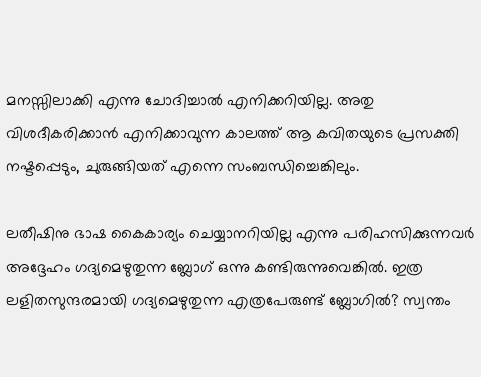മനസ്സിലാക്കി എന്നു ചോദിച്ചാൽ എനിക്കറിയില്ല. അതു വിശദീകരിക്കാൻ എനിക്കാവുന്ന കാലത്ത് ആ കവിതയുടെ പ്രസക്തി നഷ്ടപ്പെടും, ചുരുങ്ങിയത് എന്നെ സംബന്ധിച്ചെങ്കിലും.

ലതീഷിനു ഭാഷ കൈകാര്യം ചെയ്യാനറിയില്ല എന്നു പരിഹസിക്കുന്നവർ അദ്ദേഹം ഗദ്യമെഴുതുന്ന ബ്ലോഗ് ഒന്നു കണ്ടിരുന്നുവെങ്കിൽ. ഇത്ര ലളിതസുന്ദരമായി ഗദ്യമെഴുതുന്ന എത്രപേരുണ്ട് ബ്ലോഗിൽ? സ്വന്തം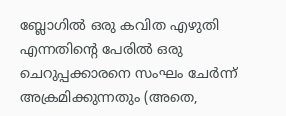ബ്ലോഗിൽ ഒരു കവിത എഴുതി എന്നതിന്റെ പേരിൽ ഒരു ചെറുപ്പക്കാരനെ സംഘം ചേർന്ന് അക്രമിക്കുന്നതും (അതെ,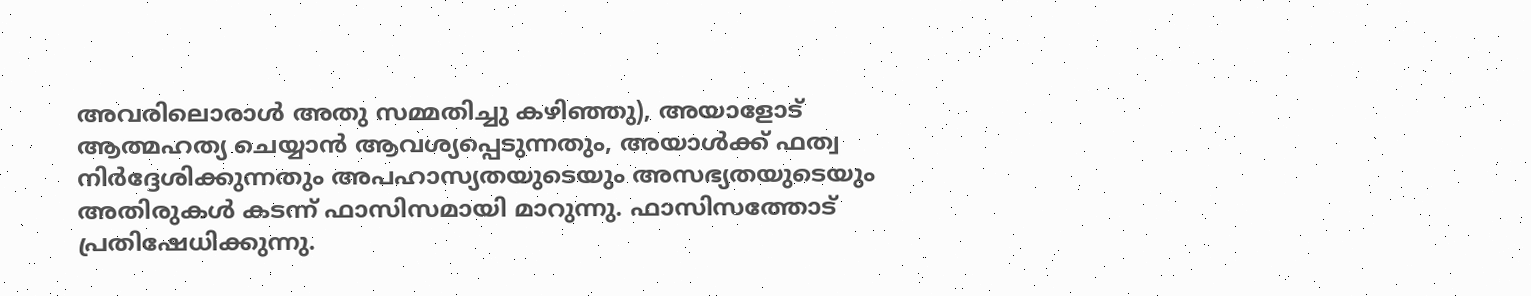അവരിലൊരാൾ അതു സമ്മതിച്ചു കഴിഞ്ഞു), അയാളോട് ആത്മഹത്യ ചെയ്യാൻ ആവശ്യപ്പെടുന്നതും, അയാൾക്ക് ഫത്വ നിർദ്ദേശിക്കുന്നതും അപഹാസ്യതയുടെയും അസഭ്യതയുടെയും അതിരുകൾ കടന്ന് ഫാസിസമായി മാറുന്നു. ഫാസിസത്തോട് പ്രതിഷേധിക്കുന്നു.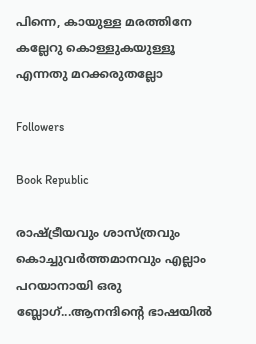പിന്നെ, കായുള്ള മരത്തിനേ കല്ലേറു കൊള്ളുകയുള്ളൂ എന്നതു മറക്കരുതല്ലോ

Followers

Book Republic

രാഷ്‌ട്രീയവും ശാസ്ത്രവും കൊച്ചുവര്‍ത്തമാനവും എല്ലാം പറയാനായി ഒരു ബ്ലോഗ്...ആനന്ദിന്റെ ഭാഷയില്‍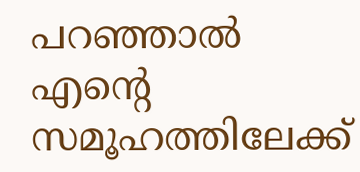പറഞ്ഞാല്‍ എന്റെ സമൂഹത്തിലേക്ക്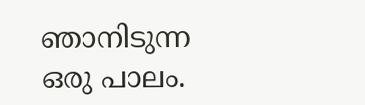ഞാനിടുന്ന ഒരു പാലം.